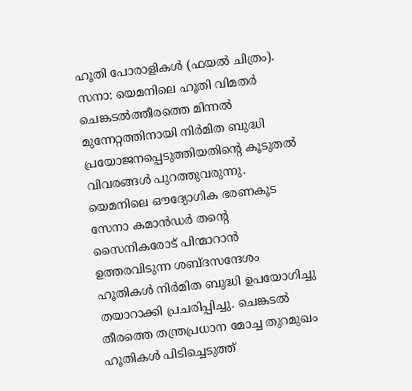ഹൂതി പോരാളികൾ (ഫയൽ ചിത്രം).
സനാ: യെമനിലെ ഹൂതി വിമതർ ചെങ്കടൽത്തീരത്തെ മിന്നൽ മുന്നേറ്റത്തിനായി നിർമിത ബുദ്ധി പ്രയോജനപ്പെടുത്തിയതിന്റെ കൂടുതൽ വിവരങ്ങൾ പുറത്തുവരുന്നു. യെമനിലെ ഔദ്യോഗിക ഭരണകൂട സേനാ കമാൻഡർ തന്റെ സൈനികരോട് പിന്മാറാൻ ഉത്തരവിടുന്ന ശബ്ദസന്ദേശം ഹൂതികൾ നിർമിത ബുദ്ധി ഉപയോഗിച്ചു തയാറാക്കി പ്രചരിപ്പിച്ചു. ചെങ്കടൽ തീരത്തെ തന്ത്രപ്രധാന മോച്ച തുറമുഖം ഹൂതികൾ പിടിച്ചെടുത്ത്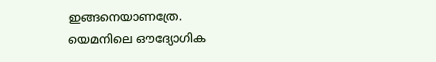ഇങ്ങനെയാണത്രേ.
യെമനിലെ ഔദ്യോഗിക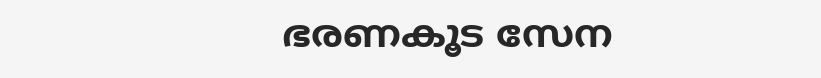ഭരണകൂട സേന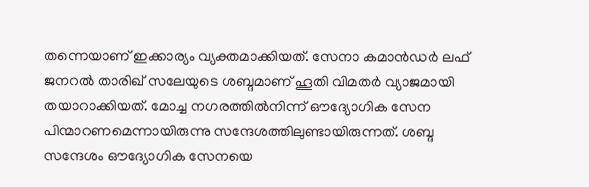തന്നെയാണ് ഇക്കാര്യം വ്യക്തമാക്കിയത്. സേനാ കമാൻഡർ ലഫ് ജനറൽ താരിഖ് സലേയുടെ ശബ്ദമാണ് ഹൂതി വിമതർ വ്യാജമായി തയാറാക്കിയത്. മോച്ച നഗരത്തിൽനിന്ന് ഔദ്യോഗിക സേന പിന്മാറണമെന്നായിരുന്നു സന്ദേശത്തിലുണ്ടായിരുന്നത്. ശബ്ദ സന്ദേശം ഔദ്യോഗിക സേനയെ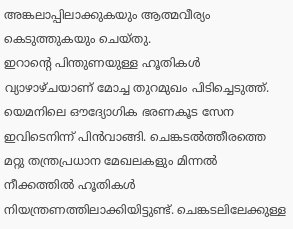അങ്കലാപ്പിലാക്കുകയും ആത്മവീര്യം കെടുത്തുകയും ചെയ്തു.
ഇറാന്റെ പിന്തുണയുള്ള ഹൂതികൾ വ്യാഴാഴ്ചയാണ് മോച്ച തുറമുഖം പിടിച്ചെടുത്ത്. യെമനിലെ ഔദ്യോഗിക ഭരണകൂട സേന ഇവിടെനിന്ന് പിൻവാങ്ങി. ചെങ്കടൽത്തീരത്തെ മറ്റു തന്ത്രപ്രധാന മേഖലകളും മിന്നൽ നീക്കത്തിൽ ഹൂതികൾ നിയന്ത്രണത്തിലാക്കിയിട്ടുണ്ട്. ചെങ്കടലിലേക്കുള്ള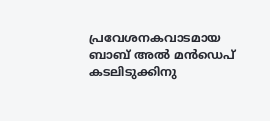പ്രവേശനകവാടമായ ബാബ് അൽ മൻഡെപ് കടലിടുക്കിനു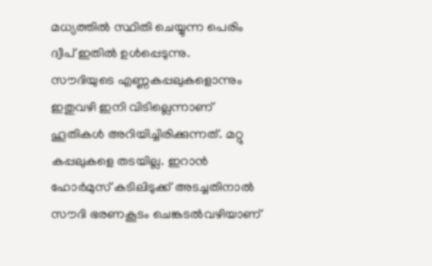മധ്യത്തിൽ സ്ഥിതി ചെയ്യുന്ന പെരിം ദ്വീപ് ഇതിൽ ഉൾപ്പെടുന്നു.
സൗദിയുടെ എണ്ണകപ്പലുകളൊന്നും ഇതുവഴി ഇനി വിടില്ലെന്നാണ് ഹൂതികൾ അറിയിച്ചിരിക്കുന്നത്. മറ്റു കപ്പലുകളെ തടയില്ല. ഇറാൻ ഹോർമുസ് കടിലിടുക്ക് അടച്ചതിനാൽ സൗദി ഭരണകൂടം ചെങ്കടൽവഴിയാണ്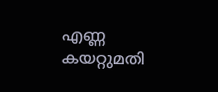എണ്ണ കയറ്റുമതി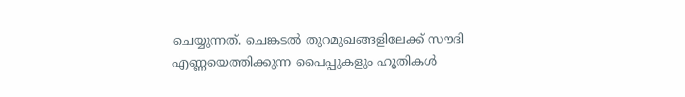ചെയ്യുന്നത്. ചെങ്കടൽ തുറമുഖങ്ങളിലേക്ക് സൗദി എണ്ണയെത്തിക്കുന്ന പൈപ്പുകളും ഹൂതികൾ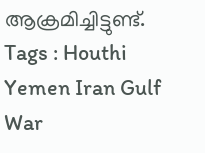ആക്രമിച്ചിട്ടുണ്ട്.
Tags : Houthi Yemen Iran Gulf War